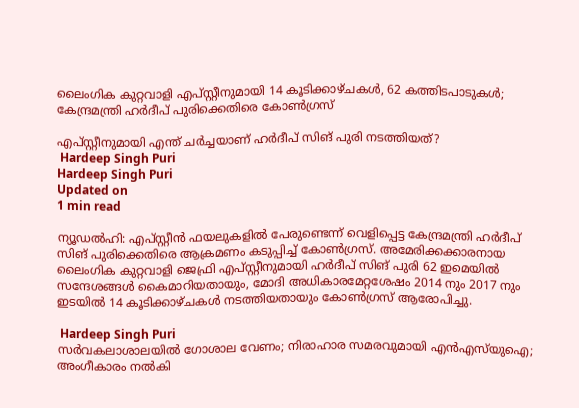ലൈംഗിക കുറ്റവാളി എപ്സ്റ്റീനുമായി 14 കൂടിക്കാഴ്ചകള്‍, 62 കത്തിടപാടുകള്‍; കേന്ദ്രമന്ത്രി ഹര്‍ദീപ് പുരിക്കെതിരെ കോണ്‍ഗ്രസ്

എപ്സ്റ്റീനുമായി എന്ത് ചര്‍ച്ചയാണ് ഹര്‍ദീപ് സിങ് പുരി നടത്തിയത്?
 Hardeep Singh Puri
Hardeep Singh Puri
Updated on
1 min read

ന്യൂഡല്‍ഹി: എപ്സ്റ്റീന്‍ ഫയലുകളില്‍ പേരുണ്ടെന്ന് വെളിപ്പെട്ട കേന്ദ്രമന്ത്രി ഹര്‍ദീപ് സിങ് പുരിക്കെതിരെ ആക്രമണം കടുപ്പിച്ച് കോണ്‍ഗ്രസ്. അമേരിക്കക്കാരനായ ലൈംഗിക കുറ്റവാളി ജെഫ്രി എപ്സ്റ്റീനുമായി ഹര്‍ദീപ് സിങ് പുരി 62 ഇമെയില്‍ സന്ദേശങ്ങള്‍ കൈമാറിയതായും, മോദി അധികാരമേറ്റശേഷം 2014 നും 2017 നും ഇടയില്‍ 14 കൂടിക്കാഴ്ചകള്‍ നടത്തിയതായും കോണ്‍ഗ്രസ് ആരോപിച്ചു.

 Hardeep Singh Puri
സര്‍വകലാശാലയില്‍ ഗോശാല വേണം; നിരാഹാര സമരവുമായി എന്‍എസ്‌യുഐ; അംഗീകാരം നല്‍കി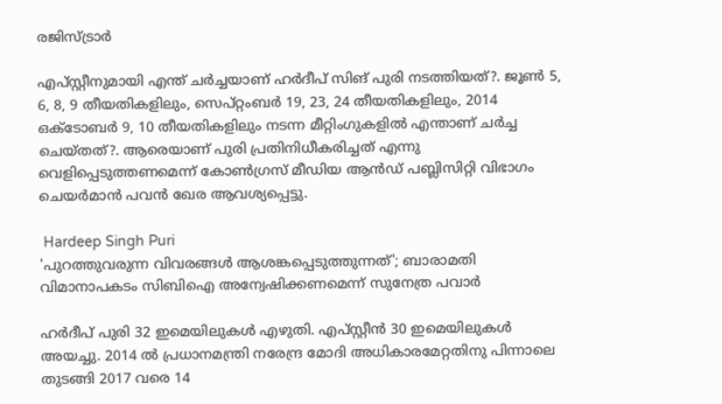രജിസ്ട്രാര്‍

എപ്സ്റ്റീനുമായി എന്ത് ചര്‍ച്ചയാണ് ഹര്‍ദീപ് സിങ് പുരി നടത്തിയത്?. ജൂണ്‍ 5, 6, 8, 9 തീയതികളിലും, സെപ്റ്റംബര്‍ 19, 23, 24 തീയതികളിലും, 2014 ഒക്ടോബര്‍ 9, 10 തീയതികളിലും നടന്ന മീറ്റിംഗുകളില്‍ എന്താണ് ചര്‍ച്ച ചെയ്തത്?. ആരെയാണ് പുരി പ്രതിനിധീകരിച്ചത് എന്നു വെളിപ്പെടുത്തണമെന്ന് കോണ്‍ഗ്രസ് മീഡിയ ആന്‍ഡ് പബ്ലിസിറ്റി വിഭാഗം ചെയര്‍മാന്‍ പവന്‍ ഖേര ആവശ്യപ്പെട്ടു.

 Hardeep Singh Puri
'പുറത്തുവരുന്ന വിവരങ്ങള്‍ ആശങ്കപ്പെടുത്തുന്നത്'; ബാരാമതി വിമാനാപകടം സിബിഐ അന്വേഷിക്കണമെന്ന് സുനേത്ര പവാര്‍

ഹര്‍ദീപ് പുരി 32 ഇമെയിലുകള്‍ എഴുതി. എപ്സ്റ്റീന്‍ 30 ഇമെയിലുകള്‍ അയച്ചു. 2014 ല്‍ പ്രധാനമന്ത്രി നരേന്ദ്ര മോദി അധികാരമേറ്റതിനു പിന്നാലെ തുടങ്ങി 2017 വരെ 14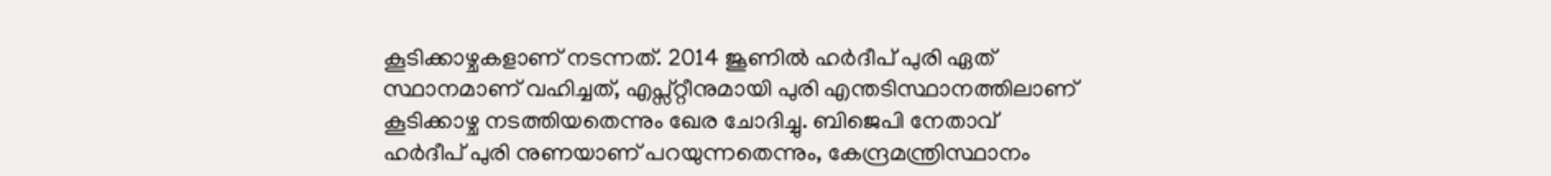കൂടിക്കാഴ്ചകളാണ് നടന്നത്. 2014 ജൂണില്‍ ഹര്‍ദീപ് പുരി ഏത് സ്ഥാനമാണ് വഹിച്ചത്, എപ്സ്റ്റീനുമായി പുരി എന്തടിസ്ഥാനത്തിലാണ് കൂടിക്കാഴ്ച നടത്തിയതെന്നും ഖേര ചോദിച്ചു. ബിജെപി നേതാവ് ഹര്‍ദീപ് പുരി നുണയാണ് പറയുന്നതെന്നും, കേന്ദ്രമന്ത്രിസ്ഥാനം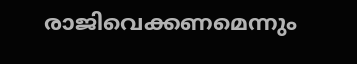രാജിവെക്കണമെന്നും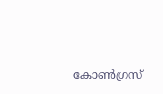കോണ്‍ഗ്രസ്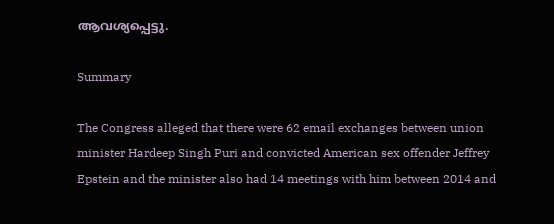ആവശ്യപ്പെട്ടു.

Summary

The Congress alleged that there were 62 email exchanges between union minister Hardeep Singh Puri and convicted American sex offender Jeffrey Epstein and the minister also had 14 meetings with him between 2014 and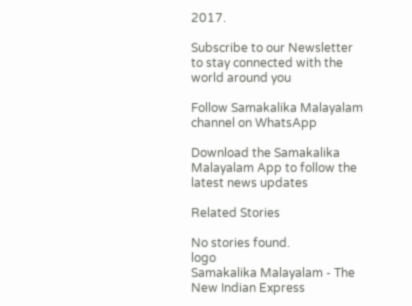2017.

Subscribe to our Newsletter to stay connected with the world around you

Follow Samakalika Malayalam channel on WhatsApp

Download the Samakalika Malayalam App to follow the latest news updates

Related Stories

No stories found.
logo
Samakalika Malayalam - The New Indian Express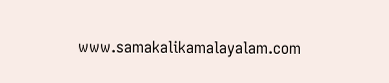www.samakalikamalayalam.com